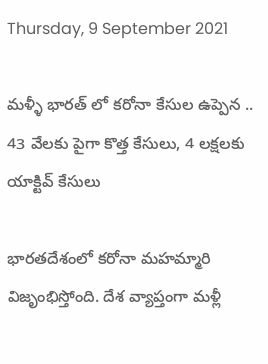Thursday, 9 September 2021

మళ్ళీ భారత్ లో కరోనా కేసుల ఉప్పెన .. 43 వేలకు పైగా కొత్త కేసులు, 4 లక్షలకు యాక్టివ్ కేసులు

భారతదేశంలో కరోనా మహమ్మారి విజృంభిస్తోంది. దేశ వ్యాప్తంగా మళ్లీ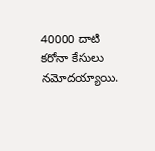40000 దాటి కరోనా కేసులు నమోదయ్యాయి.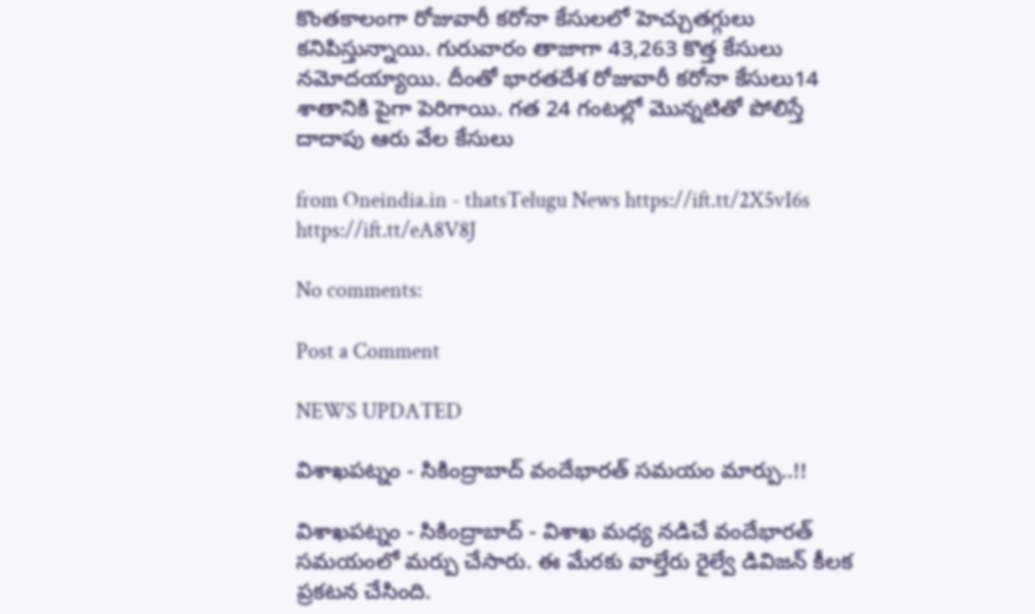కొంతకాలంగా రోజువారీ కరోనా కేసులలో హెచ్చుతగ్గులు కనిపిస్తున్నాయి. గురువారం తాజాగా 43,263 కొత్త కేసులు నమోదయ్యాయి. దీంతో భారతదేశ రోజువారీ కరోనా కేసులు14 శాతానికి పైగా పెరిగాయి. గత 24 గంటల్లో మొన్నటితో పోలిస్తే దాదాపు ఆరు వేల కేసులు

from Oneindia.in - thatsTelugu News https://ift.tt/2X5vI6s
https://ift.tt/eA8V8J

No comments:

Post a Comment

NEWS UPDATED

విశాఖపట్నం - సికింద్రాబాద్ వందేభారత్ సమయం మార్పు..!!

విశాఖపట్నం - సికింద్రాబాద్ - విశాఖ మధ్య నడిచే వందేభారత్ సమయంలో మర్పు చేసారు. ఈ మేరకు వాల్తేరు రైల్వే డివిజన్ కీలక ప్రకటన చేసింది.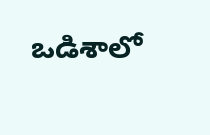ఒడిశాలో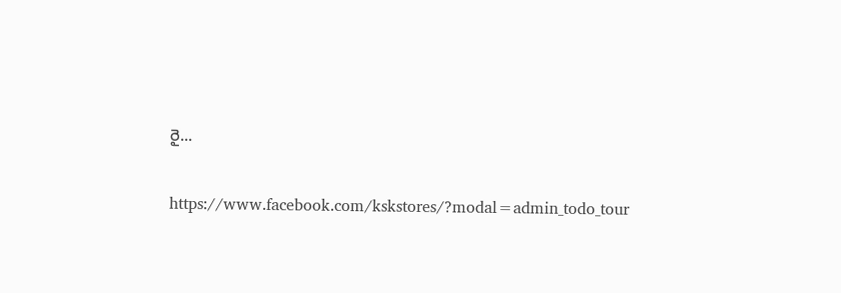రై...

https://www.facebook.com/kskstores/?modal=admin_todo_tour